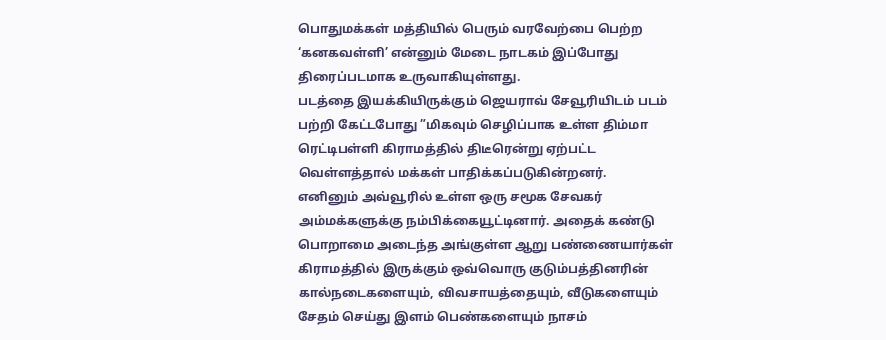பொதுமக்கள் மத்தியில் பெரும் வரவேற்பை பெற்ற ‘கனகவள்ளி’ என்னும் மேடை நாடகம் இப்போது திரைப்படமாக உருவாகியுள்ளது.
படத்தை இயக்கியிருக்கும் ஜெயராவ் சேவூரியிடம் படம் பற்றி கேட்டபோது ”மிகவும் செழிப்பாக உள்ள திம்மா ரெட்டிபள்ளி கிராமத்தில் திடீரென்று ஏற்பட்ட வெள்ளத்தால் மக்கள் பாதிக்கப்படுகின்றனர்.
எனினும் அவ்வூரில் உள்ள ஒரு சமூக சேவகர் அம்மக்களுக்கு நம்பிக்கையூட்டினார். அதைக் கண்டு பொறாமை அடைந்த அங்குள்ள ஆறு பண்ணையார்கள் கிராமத்தில் இருக்கும் ஒவ்வொரு குடும்பத்தினரின் கால்நடைகளையும், விவசாயத்தையும், வீடுகளையும் சேதம் செய்து இளம் பெண்களையும் நாசம்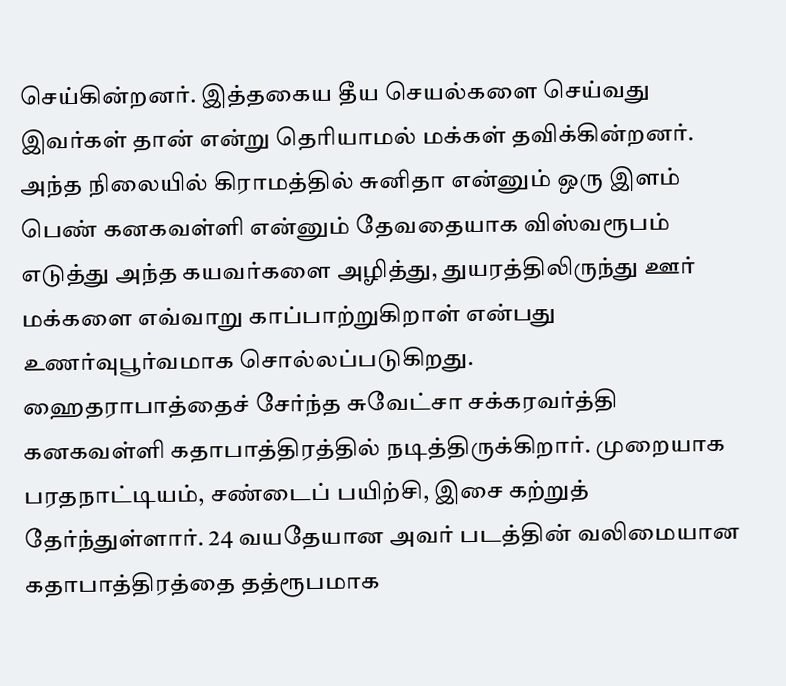செய்கின்றனர். இத்தகைய தீய செயல்களை செய்வது இவர்கள் தான் என்று தெரியாமல் மக்கள் தவிக்கின்றனர்.
அந்த நிலையில் கிராமத்தில் சுனிதா என்னும் ஒரு இளம் பெண் கனகவள்ளி என்னும் தேவதையாக விஸ்வரூபம் எடுத்து அந்த கயவர்களை அழித்து, துயரத்திலிருந்து ஊர் மக்களை எவ்வாறு காப்பாற்றுகிறாள் என்பது உணர்வுபூர்வமாக சொல்லப்படுகிறது.
ஹைதராபாத்தைச் சேர்ந்த சுவேட்சா சக்கரவர்த்தி கனகவள்ளி கதாபாத்திரத்தில் நடித்திருக்கிறார். முறையாக பரதநாட்டியம், சண்டைப் பயிற்சி, இசை கற்றுத் தேர்ந்துள்ளார். 24 வயதேயான அவர் படத்தின் வலிமையான கதாபாத்திரத்தை தத்ரூபமாக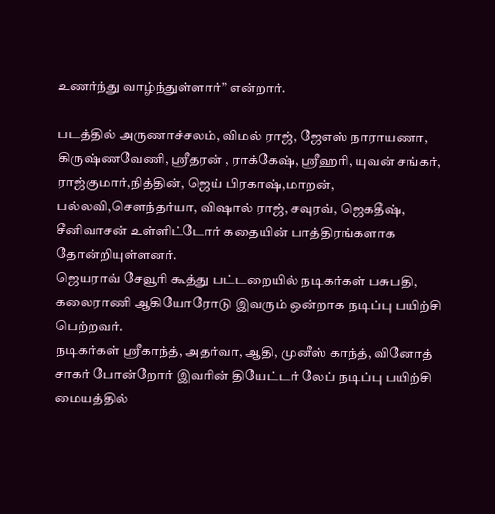உணர்ந்து வாழ்ந்துள்ளார்” என்றார்.

படத்தில் அருணாச்சலம், விமல் ராஜ், ஜேஎஸ் நாராயணா, கிருஷ்ணவேணி, ஸ்ரீதரன் , ராக்கேஷ், ஸ்ரீஹரி, யுவன் சங்கர், ராஜ்குமார்,நித்தின், ஜெய் பிரகாஷ்,மாறன், பல்லவி,சௌந்தர்யா, விஷால் ராஜ், சவுரவ், ஜெகதீஷ், சீனிவாசன் உள்ளிட்டோர் கதையின் பாத்திரங்களாக தோன்றியுள்ளனர்.
ஜெயராவ் சேவூரி கூத்து பட்டறையில் நடிகர்கள் பசுபதி, கலைராணி ஆகியோரோடு இவரும் ஒன்றாக நடிப்பு பயிற்சி பெற்றவர்.
நடிகர்கள் ஸ்ரீகாந்த், அதர்வா, ஆதி, முனீஸ் காந்த், வினோத் சாகர் போன்றோர் இவரின் தியேட்டர் லேப் நடிப்பு பயிற்சி மையத்தில்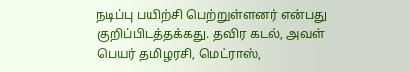நடிப்பு பயிற்சி பெற்றுள்ளனர் என்பது குறிப்பிடத்தக்கது. தவிர கடல், அவள் பெயர் தமிழரசி, மெட்ராஸ்,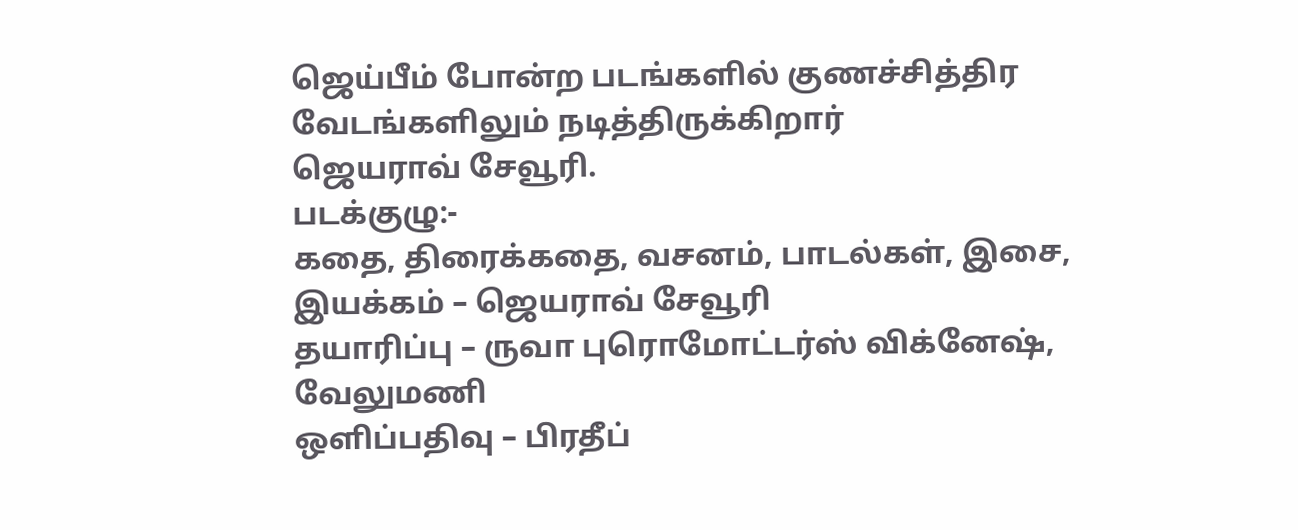ஜெய்பீம் போன்ற படங்களில் குணச்சித்திர வேடங்களிலும் நடித்திருக்கிறார்
ஜெயராவ் சேவூரி.
படக்குழு:-
கதை, திரைக்கதை, வசனம், பாடல்கள், இசை, இயக்கம் – ஜெயராவ் சேவூரி
தயாரிப்பு – ருவா புரொமோட்டர்ஸ் விக்னேஷ், வேலுமணி
ஒளிப்பதிவு – பிரதீப்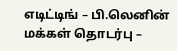எடிட்டிங் – பி.லெனின்
மக்கள் தொடர்பு –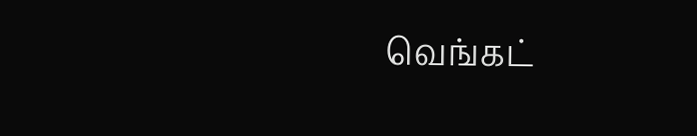வெங்கட்